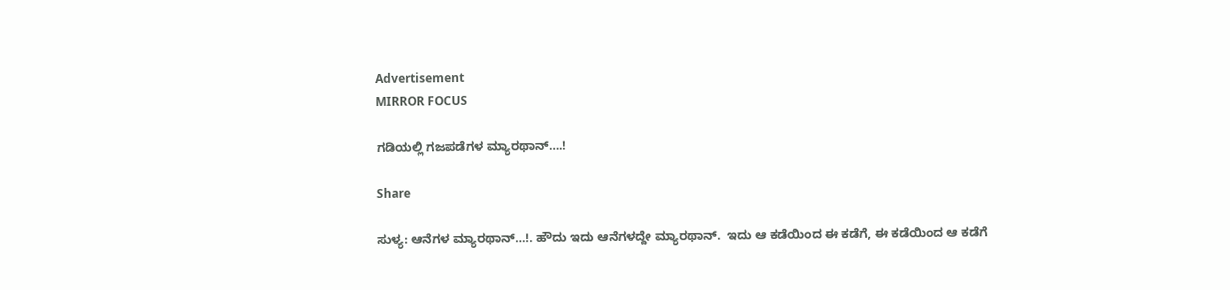Advertisement
MIRROR FOCUS

ಗಡಿಯಲ್ಲಿ ಗಜಪಡೆಗಳ ಮ್ಯಾರಥಾನ್….!

Share

ಸುಳ್ಯ: ಆನೆಗಳ ಮ್ಯಾರಥಾನ್…!. ಹೌದು ಇದು ಆನೆಗಳದ್ದೇ ಮ್ಯಾರಥಾನ್.  ಇದು ಆ ಕಡೆಯಿಂದ ಈ ಕಡೆಗೆ, ಈ ಕಡೆಯಿಂದ ಆ ಕಡೆಗೆ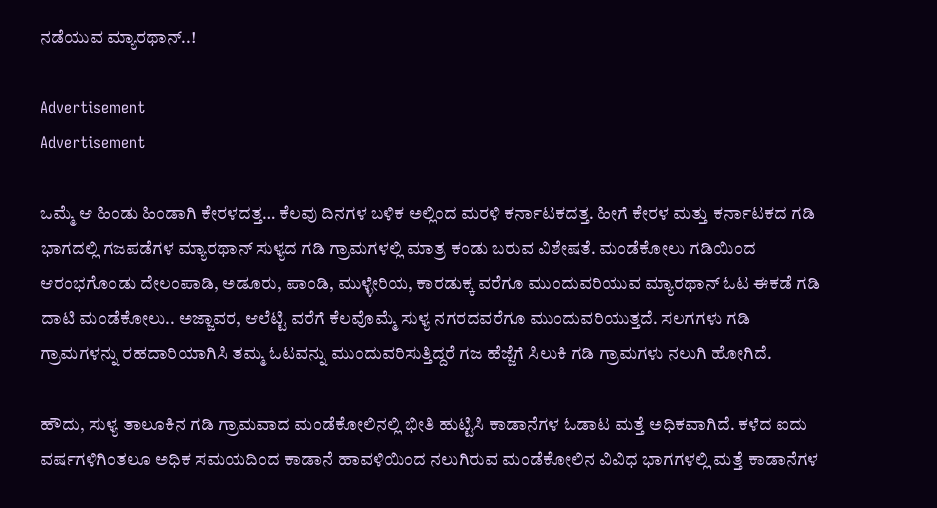ನಡೆಯುವ ಮ್ಯಾರಥಾನ್..!

Advertisement
Advertisement

ಒಮ್ಮೆ ಆ ಹಿಂಡು ಹಿಂಡಾಗಿ ಕೇರಳದತ್ತ… ಕೆಲವು ದಿನಗಳ ಬಳಿಕ ಅಲ್ಲಿಂದ ಮರಳಿ ಕರ್ನಾಟಕದತ್ತ. ಹೀಗೆ ಕೇರಳ ಮತ್ತು ಕರ್ನಾಟಕದ ಗಡಿ ಭಾಗದಲ್ಲಿ ಗಜಪಡೆಗಳ ಮ್ಯಾರಥಾನ್ ಸುಳ್ಯದ ಗಡಿ ಗ್ರಾಮಗಳಲ್ಲಿ ಮಾತ್ರ ಕಂಡು ಬರುವ ವಿಶೇಷತೆ. ಮಂಡೆಕೋಲು ಗಡಿಯಿಂದ ಆರಂಭಗೊಂಡು ದೇಲಂಪಾಡಿ, ಅಡೂರು, ಪಾಂಡಿ, ಮುಳ್ಳೇರಿಯ, ಕಾರಡುಕ್ಕ ವರೆಗೂ ಮುಂದುವರಿಯುವ ಮ್ಯಾರಥಾನ್ ಓಟ ಈಕಡೆ ಗಡಿ ದಾಟಿ ಮಂಡೆಕೋಲು.. ಅಜ್ಜಾವರ, ಆಲೆಟ್ಟಿ ವರೆಗೆ ಕೆಲವೊಮ್ಮೆ ಸುಳ್ಯ ನಗರದವರೆಗೂ ಮುಂದುವರಿಯುತ್ತದೆ. ಸಲಗಗಳು ಗಡಿ ಗ್ರಾಮಗಳನ್ನು ರಹದಾರಿಯಾಗಿಸಿ ತಮ್ಮ ಓಟವನ್ನು ಮುಂದುವರಿಸುತ್ತಿದ್ದರೆ ಗಜ ಹೆಜ್ಜೆಗೆ ಸಿಲುಕಿ ಗಡಿ ಗ್ರಾಮಗಳು ನಲುಗಿ ಹೋಗಿದೆ.

ಹೌದು, ಸುಳ್ಯ ತಾಲೂಕಿನ ಗಡಿ ಗ್ರಾಮವಾದ ಮಂಡೆಕೋಲಿನಲ್ಲಿ ಭೀತಿ ಹುಟ್ಟಿಸಿ ಕಾಡಾನೆಗಳ ಓಡಾಟ ಮತ್ತೆ ಅಧಿಕವಾಗಿದೆ. ಕಳೆದ ಐದು ವರ್ಷಗಳಿಗಿಂತಲೂ ಅಧಿಕ ಸಮಯದಿಂದ ಕಾಡಾನೆ ಹಾವಳಿಯಿಂದ ನಲುಗಿರುವ ಮಂಡೆಕೋಲಿನ ವಿವಿಧ ಭಾಗಗಳಲ್ಲಿ ಮತ್ತೆ ಕಾಡಾನೆಗಳ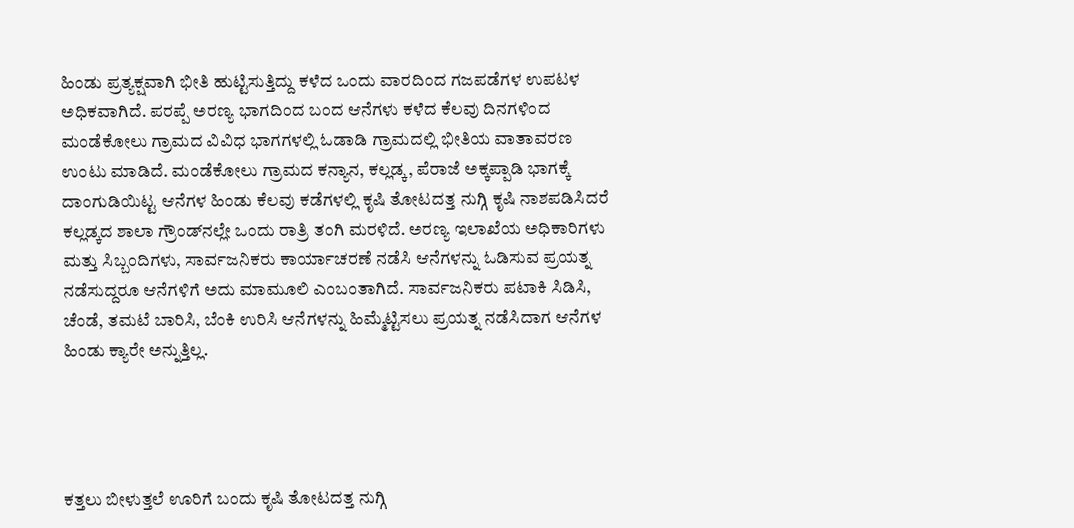ಹಿಂಡು ಪ್ರತ್ಯಕ್ಷವಾಗಿ ಭೀತಿ ಹುಟ್ಟಿಸುತ್ತಿದ್ದು ಕಳೆದ ಒಂದು ವಾರದಿಂದ ಗಜಪಡೆಗಳ ಉಪಟಳ ಅಧಿಕವಾಗಿದೆ. ಪರಪ್ಪೆ ಅರಣ್ಯ ಭಾಗದಿಂದ ಬಂದ ಆನೆಗಳು ಕಳೆದ ಕೆಲವು ದಿನಗಳಿಂದ ಮಂಡೆಕೋಲು ಗ್ರಾಮದ ವಿವಿಧ ಭಾಗಗಳಲ್ಲಿ ಓಡಾಡಿ ಗ್ರಾಮದಲ್ಲಿ ಭೀತಿಯ ವಾತಾವರಣ ಉಂಟು ಮಾಡಿದೆ. ಮಂಡೆಕೋಲು ಗ್ರಾಮದ ಕನ್ಯಾನ, ಕಲ್ಲಡ್ಕ, ಪೆರಾಜೆ ಅಕ್ಕಪ್ಪಾಡಿ ಭಾಗಕ್ಕೆ ದಾಂಗುಡಿಯಿಟ್ಟ ಆನೆಗಳ ಹಿಂಡು ಕೆಲವು ಕಡೆಗಳಲ್ಲಿ ಕೃಷಿ ತೋಟದತ್ತ ನುಗ್ಗಿ ಕೃಷಿ ನಾಶಪಡಿಸಿದರೆ ಕಲ್ಲಡ್ಕದ ಶಾಲಾ ಗ್ರೌಂಡ್‍ನಲ್ಲೇ ಒಂದು ರಾತ್ರಿ ತಂಗಿ ಮರಳಿದೆ. ಅರಣ್ಯ ಇಲಾಖೆಯ ಅಧಿಕಾರಿಗಳು ಮತ್ತು ಸಿಬ್ಬಂದಿಗಳು, ಸಾರ್ವಜನಿಕರು ಕಾರ್ಯಾಚರಣೆ ನಡೆಸಿ ಆನೆಗಳನ್ನು ಓಡಿಸುವ ಪ್ರಯತ್ನ ನಡೆಸುದ್ದರೂ ಆನೆಗಳಿಗೆ ಅದು ಮಾಮೂಲಿ ಎಂಬಂತಾಗಿದೆ. ಸಾರ್ವಜನಿಕರು ಪಟಾಕಿ ಸಿಡಿಸಿ, ಚೆಂಡೆ, ತಮಟೆ ಬಾರಿಸಿ, ಬೆಂಕಿ ಉರಿಸಿ ಆನೆಗಳನ್ನು ಹಿಮ್ಮೆಟ್ಟಿಸಲು ಪ್ರಯತ್ನ ನಡೆಸಿದಾಗ ಆನೆಗಳ ಹಿಂಡು ಕ್ಯಾರೇ ಅನ್ನುತ್ತಿಲ್ಲ.




ಕತ್ತಲು ಬೀಳುತ್ತಲೆ ಊರಿಗೆ ಬಂದು ಕೃಷಿ ತೋಟದತ್ತ ನುಗ್ಗಿ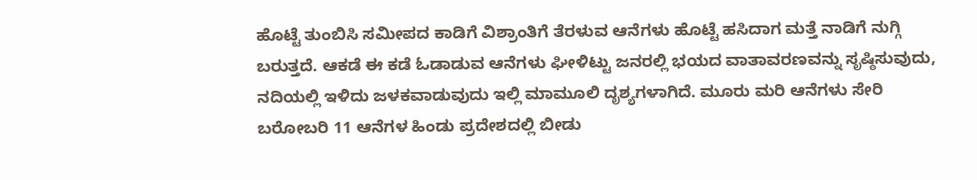ಹೊಟ್ಟೆ ತುಂಬಿಸಿ ಸಮೀಪದ ಕಾಡಿಗೆ ವಿಶ್ರಾಂತಿಗೆ ತೆರಳುವ ಆನೆಗಳು ಹೊಟ್ಟೆ ಹಸಿದಾಗ ಮತ್ತೆ ನಾಡಿಗೆ ನುಗ್ಗಿ ಬರುತ್ತದೆ. ಆಕಡೆ ಈ ಕಡೆ ಓಡಾಡುವ ಆನೆಗಳು ಘೀಳಿಟ್ಟು ಜನರಲ್ಲಿ ಭಯದ ವಾತಾವರಣವನ್ನು ಸೃಷ್ಠಿಸುವುದು, ನದಿಯಲ್ಲಿ ಇಳಿದು ಜಳಕವಾಡುವುದು ಇಲ್ಲಿ ಮಾಮೂಲಿ ದೃಶ್ಯಗಳಾಗಿದೆ. ಮೂರು ಮರಿ ಆನೆಗಳು ಸೇರಿ ಬರೋಬರಿ 11 ಆನೆಗಳ ಹಿಂಡು ಪ್ರದೇಶದಲ್ಲಿ ಬೀಡು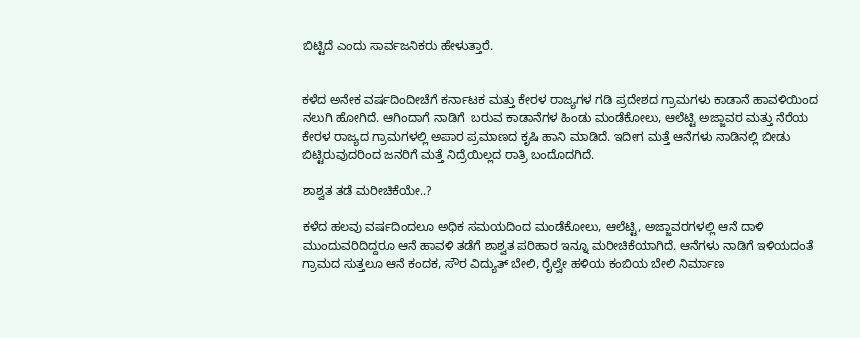ಬಿಟ್ಟಿದೆ ಎಂದು ಸಾರ್ವಜನಿಕರು ಹೇಳುತ್ತಾರೆ.


ಕಳೆದ ಅನೇಕ ವರ್ಷದಿಂದೀಚೆಗೆ ಕರ್ನಾಟಕ ಮತ್ತು ಕೇರಳ ರಾಜ್ಯಗಳ ಗಡಿ ಪ್ರದೇಶದ ಗ್ರಾಮಗಳು ಕಾಡಾನೆ ಹಾವಳಿಯಿಂದ ನಲುಗಿ ಹೋಗಿದೆ. ಆಗಿಂದಾಗೆ ನಾಡಿಗೆ  ಬರುವ ಕಾಡಾನೆಗಳ ಹಿಂಡು ಮಂಡೆಕೋಲು, ಆಲೆಟ್ಟಿ ಅಜ್ಜಾವರ ಮತ್ತು ನೆರೆಯ ಕೇರಳ ರಾಜ್ಯದ ಗ್ರಾಮಗಳಲ್ಲಿ ಅಪಾರ ಪ್ರಮಾಣದ ಕೃಷಿ ಹಾನಿ ಮಾಡಿದೆ. ಇದೀಗ ಮತ್ತೆ ಆನೆಗಳು ನಾಡಿನಲ್ಲಿ ಬೀಡು ಬಿಟ್ಟಿರುವುದರಿಂದ ಜನರಿಗೆ ಮತ್ತೆ ನಿದ್ರೆಯಿಲ್ಲದ ರಾತ್ರಿ ಬಂದೊದಗಿದೆ.

ಶಾಶ್ವತ ತಡೆ ಮರೀಚಿಕೆಯೇ..?

ಕಳೆದ ಹಲವು ವರ್ಷದಿಂದಲೂ ಅಧಿಕ ಸಮಯದಿಂದ ಮಂಡೆಕೋಲು, ಆಲೆಟ್ಟಿ, ಅಜ್ಜಾವರಗಳಲ್ಲಿ ಆನೆ ದಾಳಿ ಮುಂದುವರಿದಿದ್ದರೂ ಆನೆ ಹಾವಳಿ ತಡೆಗೆ ಶಾಶ್ವತ ಪರಿಹಾರ ಇನ್ನೂ ಮರೀಚಿಕೆಯಾಗಿದೆ. ಆನೆಗಳು ನಾಡಿಗೆ ಇಳಿಯದಂತೆ ಗ್ರಾಮದ ಸುತ್ತಲೂ ಆನೆ ಕಂದಕ, ಸೌರ ವಿದ್ಯುತ್ ಬೇಲಿ, ರೈಲ್ವೇ ಹಳಿಯ ಕಂಬಿಯ ಬೇಲಿ ನಿರ್ಮಾಣ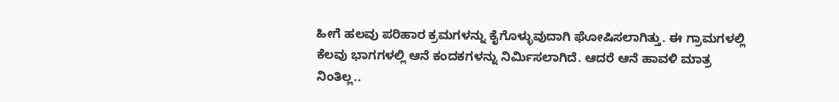ಹೀಗೆ ಹಲವು ಪರಿಹಾರ ಕ್ರಮಗಳನ್ನು ಕೈಗೊಳ್ಳುವುದಾಗಿ ಘೋಷಿಸಲಾಗಿತ್ತು. ಈ ಗ್ರಾಮಗಳಲ್ಲಿ ಕೆಲವು ಭಾಗಗಳಲ್ಲಿ ಆನೆ ಕಂದಕಗಳನ್ನು ನಿರ್ಮಿಸಲಾಗಿದೆ. ಆದರೆ ಆನೆ ಹಾವಳಿ ಮಾತ್ರ ನಿಂತಿಲ್ಲ..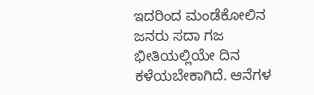ಇದರಿಂದ ಮಂಡೆಕೋಲಿನ ಜನರು ಸದಾ ಗಜ ಭೀತಿಯಲ್ಲಿಯೇ ದಿನ ಕಳೆಯಬೇಕಾಗಿದೆ. ಆನೆಗಳ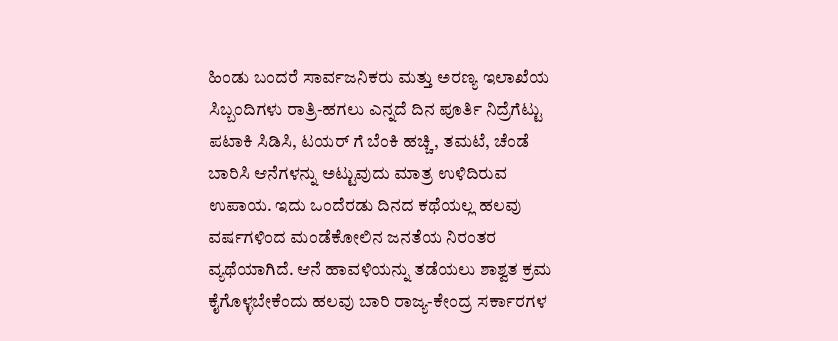ಹಿಂಡು ಬಂದರೆ ಸಾರ್ವಜನಿಕರು ಮತ್ತು ಅರಣ್ಯ ಇಲಾಖೆಯ ಸಿಬ್ಬಂದಿಗಳು ರಾತ್ರಿ-ಹಗಲು ಎನ್ನದೆ ದಿನ ಪೂರ್ತಿ ನಿದ್ರೆಗೆಟ್ಟು ಪಟಾಕಿ ಸಿಡಿಸಿ, ಟಯರ್ ಗೆ ಬೆಂಕಿ ಹಚ್ಚಿ, ತಮಟೆ, ಚೆಂಡೆ ಬಾರಿಸಿ ಆನೆಗಳನ್ನು ಅಟ್ಟುವುದು ಮಾತ್ರ ಉಳಿದಿರುವ ಉಪಾಯ. ಇದು ಒಂದೆರಡು ದಿನದ ಕಥೆಯಲ್ಲ ಹಲವು ವರ್ಷಗಳಿಂದ ಮಂಡೆಕೋಲಿನ ಜನತೆಯ ನಿರಂತರ ವ್ಯಥೆಯಾಗಿದೆ. ಆನೆ ಹಾವಳಿಯನ್ನು ತಡೆಯಲು ಶಾಶ್ವತ ಕ್ರಮ ಕೈಗೊಳ್ಳಬೇಕೆಂದು ಹಲವು ಬಾರಿ ರಾಜ್ಯ-ಕೇಂದ್ರ ಸರ್ಕಾರಗಳ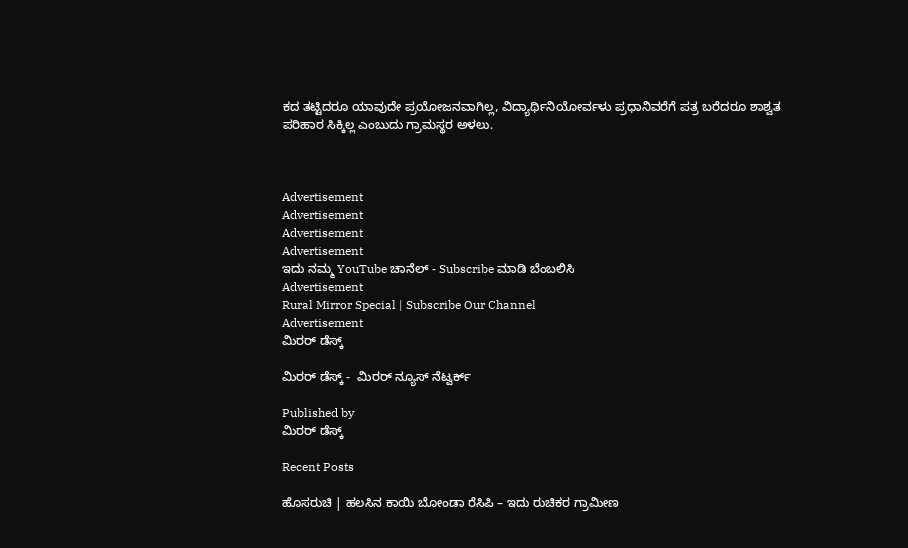ಕದ ತಟ್ಟಿದರೂ ಯಾವುದೇ ಪ್ರಯೋಜನವಾಗಿಲ್ಲ, ವಿದ್ಯಾರ್ಥಿನಿಯೋರ್ವಳು ಪ್ರಧಾನಿವರೆಗೆ ಪತ್ರ ಬರೆದರೂ ಶಾಶ್ವತ ಪರಿಹಾರ ಸಿಕ್ಕಿಲ್ಲ ಎಂಬುದು ಗ್ರಾಮಸ್ಥರ ಅಳಲು.



Advertisement
Advertisement
Advertisement
Advertisement
ಇದು ನಮ್ಮ YouTube ಚಾನೆಲ್ - Subscribe ಮಾಡಿ ಬೆಂಬಲಿಸಿ
Advertisement
Rural Mirror Special | Subscribe Our Channel
Advertisement
ಮಿರರ್‌ ಡೆಸ್ಕ್‌

ಮಿರರ್‌ ಡೆಸ್ಕ್ -  ಮಿರರ್ ನ್ಯೂಸ್‌ ನೆಟ್ವರ್ಕ್‌

Published by
ಮಿರರ್‌ ಡೆಸ್ಕ್‌

Recent Posts

ಹೊಸರುಚಿ | ಹಲಸಿನ ಕಾಯಿ ಬೋಂಡಾ ರೆಸಿಪಿ – ಇದು ರುಚಿಕರ ಗ್ರಾಮೀಣ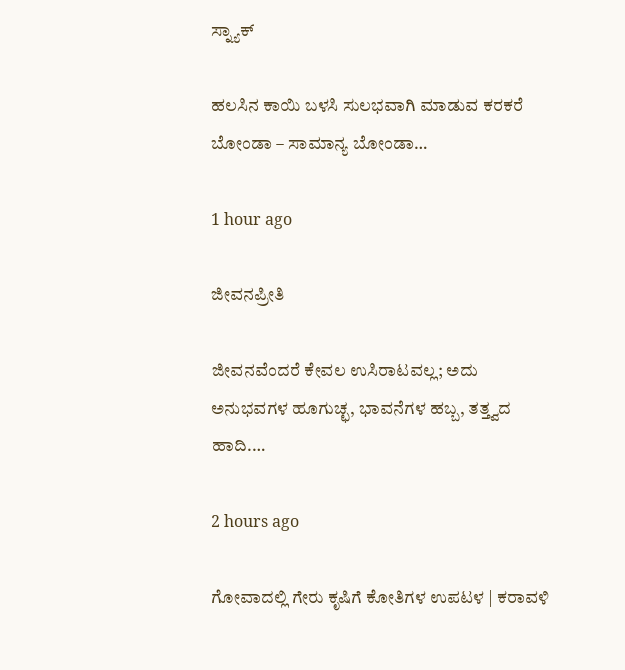ಸ್ನ್ಯಾಕ್

ಹಲಸಿನ ಕಾಯಿ ಬಳಸಿ ಸುಲಭವಾಗಿ ಮಾಡುವ ಕರಕರೆ ಬೋಂಡಾ – ಸಾಮಾನ್ಯ ಬೋಂಡಾ…

1 hour ago

ಜೀವನಪ್ರೀತಿ

ಜೀವನವೆಂದರೆ ಕೇವಲ ಉಸಿರಾಟವಲ್ಲ; ಅದು ಅನುಭವಗಳ ಹೂಗುಚ್ಛ, ಭಾವನೆಗಳ ಹಬ್ಬ, ತತ್ತ್ವದ ಹಾದಿ.…

2 hours ago

ಗೋವಾದಲ್ಲಿ ಗೇರು ಕೃಷಿಗೆ ಕೋತಿಗಳ ಉಪಟಳ | ಕರಾವಳಿ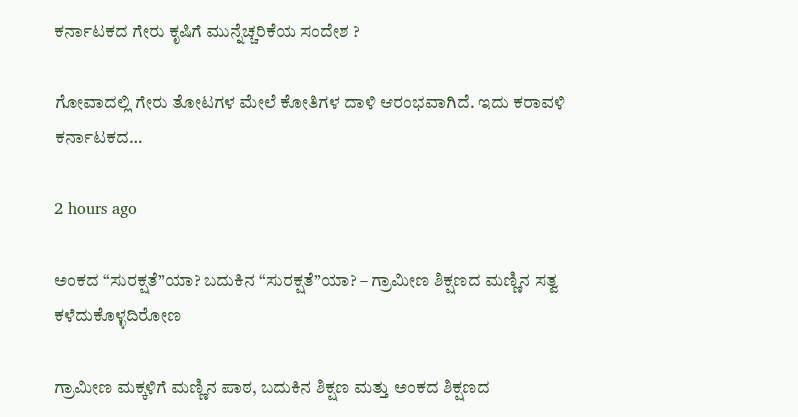ಕರ್ನಾಟಕದ ಗೇರು ಕೃಷಿಗೆ ಮುನ್ನೆಚ್ಚರಿಕೆಯ ಸಂದೇಶ ?

ಗೋವಾದಲ್ಲಿ ಗೇರು ತೋಟಗಳ ಮೇಲೆ ಕೋತಿಗಳ ದಾಳಿ ಆರಂಭವಾಗಿದೆ. ಇದು ಕರಾವಳಿ ಕರ್ನಾಟಕದ…

2 hours ago

ಅಂಕದ “ಸುರಕ್ಷತೆ”ಯಾ? ಬದುಕಿನ “ಸುರಕ್ಷತೆ”ಯಾ? – ಗ್ರಾಮೀಣ ಶಿಕ್ಷಣದ ಮಣ್ಣಿನ ಸತ್ವ ಕಳೆದುಕೊಳ್ಳದಿರೋಣ

ಗ್ರಾಮೀಣ ಮಕ್ಕಳಿಗೆ ಮಣ್ಣಿನ ಪಾಠ, ಬದುಕಿನ ಶಿಕ್ಷಣ ಮತ್ತು ಅಂಕದ ಶಿಕ್ಷಣದ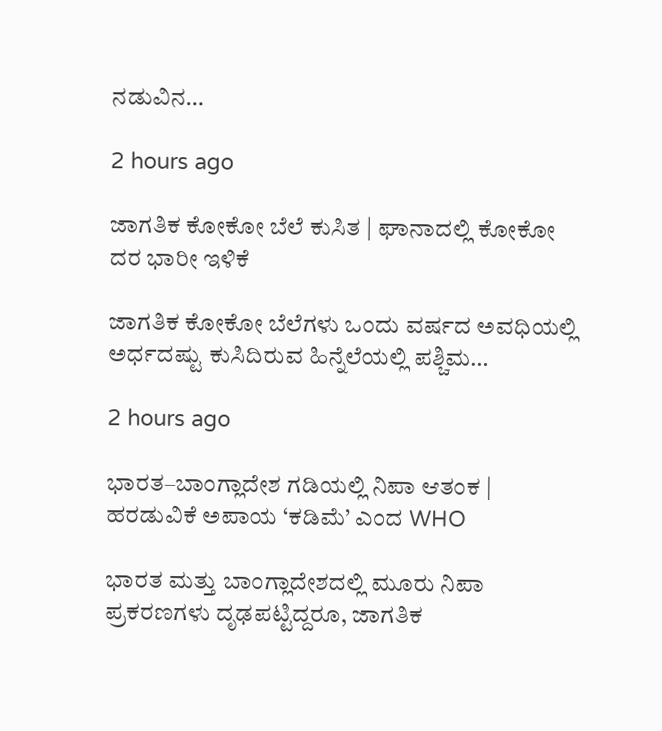ನಡುವಿನ…

2 hours ago

ಜಾಗತಿಕ ಕೋಕೋ ಬೆಲೆ ಕುಸಿತ | ಘಾನಾದಲ್ಲಿ ಕೋಕೋ ದರ ಭಾರೀ ಇಳಿಕೆ

ಜಾಗತಿಕ ಕೋಕೋ ಬೆಲೆಗಳು ಒಂದು ವರ್ಷದ ಅವಧಿಯಲ್ಲಿ ಅರ್ಧದಷ್ಟು ಕುಸಿದಿರುವ ಹಿನ್ನೆಲೆಯಲ್ಲಿ ಪಶ್ಚಿಮ…

2 hours ago

ಭಾರತ–ಬಾಂಗ್ಲಾದೇಶ ಗಡಿಯಲ್ಲಿ ನಿಪಾ ಆತಂಕ | ಹರಡುವಿಕೆ ಅಪಾಯ ‘ಕಡಿಮೆ’ ಎಂದ WHO

ಭಾರತ ಮತ್ತು ಬಾಂಗ್ಲಾದೇಶದಲ್ಲಿ ಮೂರು ನಿಪಾ ಪ್ರಕರಣಗಳು ದೃಢಪಟ್ಟಿದ್ದರೂ, ಜಾಗತಿಕ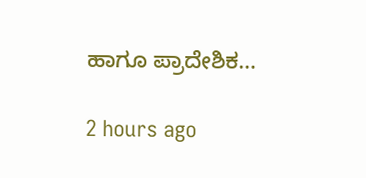ಹಾಗೂ ಪ್ರಾದೇಶಿಕ…

2 hours ago